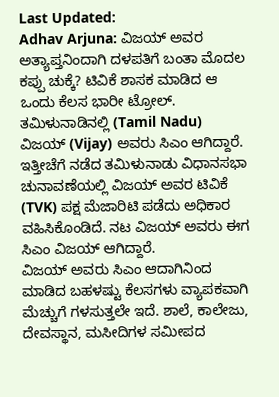Last Updated:
Adhav Arjuna: ವಿಜಯ್ ಅವರ ಅತ್ಯಾಪ್ತನಿಂದಾಗಿ ದಳಪತಿಗೆ ಬಂತಾ ಮೊದಲ ಕಪ್ಪು ಚುಕ್ಕೆ? ಟಿವಿಕೆ ಶಾಸಕ ಮಾಡಿದ ಆ ಒಂದು ಕೆಲಸ ಭಾರೀ ಟ್ರೋಲ್.
ತಮಿಳುನಾಡಿನಲ್ಲಿ (Tamil Nadu) ವಿಜಯ್ (Vijay) ಅವರು ಸಿಎಂ ಆಗಿದ್ದಾರೆ. ಇತ್ತೀಚೆಗೆ ನಡೆದ ತಮಿಳುನಾಡು ವಿಧಾನಸಭಾ ಚುನಾವಣೆಯಲ್ಲಿ ವಿಜಯ್ ಅವರ ಟಿವಿಕೆ (TVK) ಪಕ್ಷ ಮೆಜಾರಿಟಿ ಪಡೆದು ಅಧಿಕಾರ ವಹಿಸಿಕೊಂಡಿದೆ. ನಟ ವಿಜಯ್ ಅವರು ಈಗ ಸಿಎಂ ವಿಜಯ್ ಆಗಿದ್ದಾರೆ.
ವಿಜಯ್ ಅವರು ಸಿಎಂ ಆದಾಗಿನಿಂದ ಮಾಡಿದ ಬಹಳಷ್ಟು ಕೆಲಸಗಳು ವ್ಯಾಪಕವಾಗಿ ಮೆಚ್ಚುಗೆ ಗಳಸುತ್ತಲೇ ಇದೆ. ಶಾಲೆ, ಕಾಲೇಜು, ದೇವಸ್ಥಾನ, ಮಸೀದಿಗಳ ಸಮೀಪದ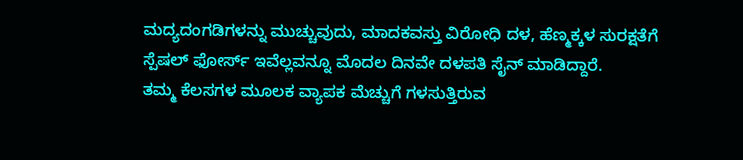ಮದ್ಯದಂಗಡಿಗಳನ್ನು ಮುಚ್ಚುವುದು, ಮಾದಕವಸ್ತು ವಿರೋಧಿ ದಳ, ಹೆಣ್ಮಕ್ಕಳ ಸುರಕ್ಷತೆಗೆ ಸ್ಪೆಷಲ್ ಫೋರ್ಸ್ ಇವೆಲ್ಲವನ್ನೂ ಮೊದಲ ದಿನವೇ ದಳಪತಿ ಸೈನ್ ಮಾಡಿದ್ದಾರೆ.
ತಮ್ಮ ಕೆಲಸಗಳ ಮೂಲಕ ವ್ಯಾಪಕ ಮೆಚ್ಚುಗೆ ಗಳಸುತ್ತಿರುವ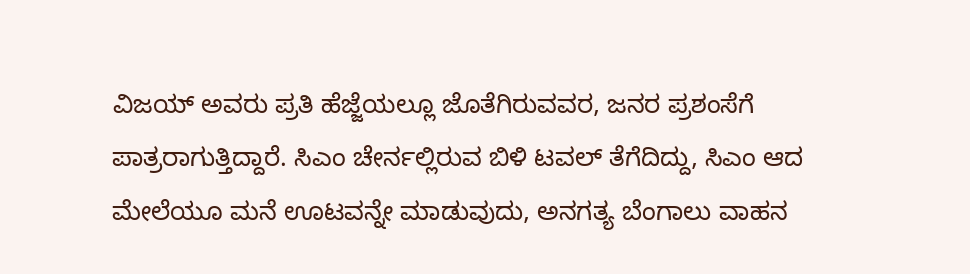ವಿಜಯ್ ಅವರು ಪ್ರತಿ ಹೆಜ್ಜೆಯಲ್ಲೂ ಜೊತೆಗಿರುವವರ, ಜನರ ಪ್ರಶಂಸೆಗೆ ಪಾತ್ರರಾಗುತ್ತಿದ್ದಾರೆ. ಸಿಎಂ ಚೇರ್ನಲ್ಲಿರುವ ಬಿಳಿ ಟವಲ್ ತೆಗೆದಿದ್ದು, ಸಿಎಂ ಆದ ಮೇಲೆಯೂ ಮನೆ ಊಟವನ್ನೇ ಮಾಡುವುದು, ಅನಗತ್ಯ ಬೆಂಗಾಲು ವಾಹನ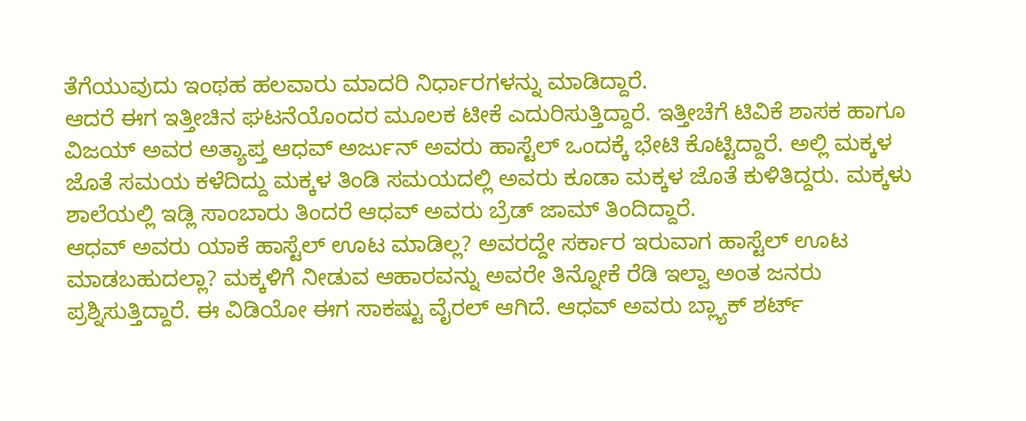ತೆಗೆಯುವುದು ಇಂಥಹ ಹಲವಾರು ಮಾದರಿ ನಿರ್ಧಾರಗಳನ್ನು ಮಾಡಿದ್ದಾರೆ.
ಆದರೆ ಈಗ ಇತ್ತೀಚಿನ ಘಟನೆಯೊಂದರ ಮೂಲಕ ಟೀಕೆ ಎದುರಿಸುತ್ತಿದ್ದಾರೆ. ಇತ್ತೀಚೆಗೆ ಟಿವಿಕೆ ಶಾಸಕ ಹಾಗೂ ವಿಜಯ್ ಅವರ ಅತ್ಯಾಪ್ತ ಆಧವ್ ಅರ್ಜುನ್ ಅವರು ಹಾಸ್ಟೆಲ್ ಒಂದಕ್ಕೆ ಭೇಟಿ ಕೊಟ್ಟಿದ್ದಾರೆ. ಅಲ್ಲಿ ಮಕ್ಕಳ ಜೊತೆ ಸಮಯ ಕಳೆದಿದ್ದು ಮಕ್ಕಳ ತಿಂಡಿ ಸಮಯದಲ್ಲಿ ಅವರು ಕೂಡಾ ಮಕ್ಕಳ ಜೊತೆ ಕುಳಿತಿದ್ದರು. ಮಕ್ಕಳು ಶಾಲೆಯಲ್ಲಿ ಇಡ್ಲಿ ಸಾಂಬಾರು ತಿಂದರೆ ಆಧವ್ ಅವರು ಬ್ರೆಡ್ ಜಾಮ್ ತಿಂದಿದ್ದಾರೆ.
ಆಧವ್ ಅವರು ಯಾಕೆ ಹಾಸ್ಟೆಲ್ ಊಟ ಮಾಡಿಲ್ಲ? ಅವರದ್ದೇ ಸರ್ಕಾರ ಇರುವಾಗ ಹಾಸ್ಟೆಲ್ ಊಟ ಮಾಡಬಹುದಲ್ಲಾ? ಮಕ್ಕಳಿಗೆ ನೀಡುವ ಆಹಾರವನ್ನು ಅವರೇ ತಿನ್ನೋಕೆ ರೆಡಿ ಇಲ್ವಾ ಅಂತ ಜನರು ಪ್ರಶ್ನಿಸುತ್ತಿದ್ದಾರೆ. ಈ ವಿಡಿಯೋ ಈಗ ಸಾಕಷ್ಟು ವೈರಲ್ ಆಗಿದೆ. ಆಧವ್ ಅವರು ಬ್ಲ್ಯಾಕ್ ಶರ್ಟ್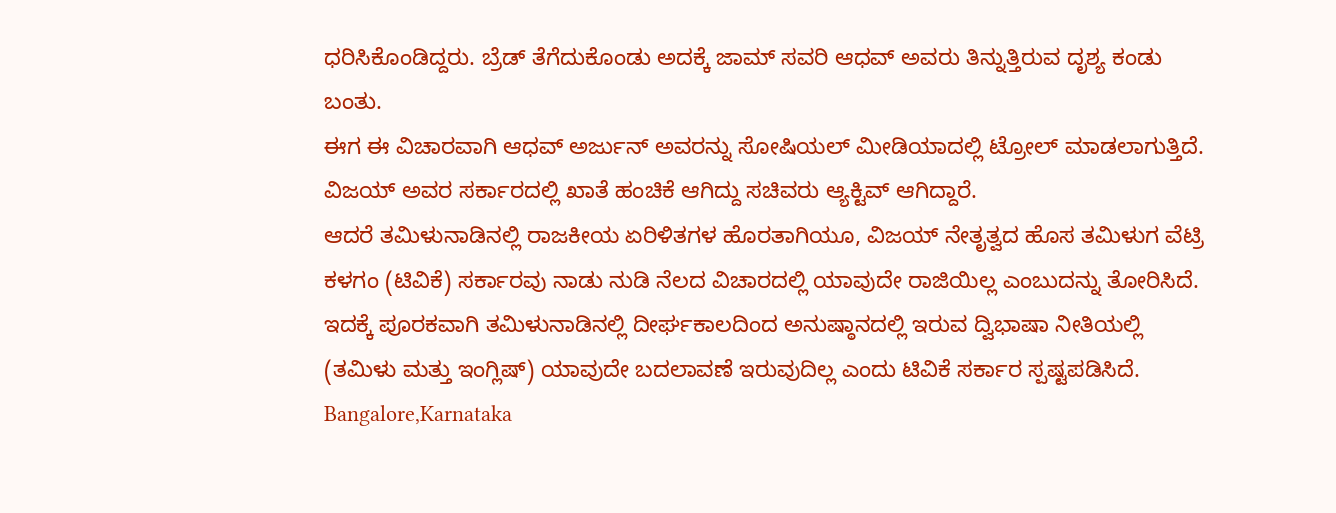ಧರಿಸಿಕೊಂಡಿದ್ದರು. ಬ್ರೆಡ್ ತೆಗೆದುಕೊಂಡು ಅದಕ್ಕೆ ಜಾಮ್ ಸವರಿ ಆಧವ್ ಅವರು ತಿನ್ನುತ್ತಿರುವ ದೃಶ್ಯ ಕಂಡು ಬಂತು.
ಈಗ ಈ ವಿಚಾರವಾಗಿ ಆಧವ್ ಅರ್ಜುನ್ ಅವರನ್ನು ಸೋಷಿಯಲ್ ಮೀಡಿಯಾದಲ್ಲಿ ಟ್ರೋಲ್ ಮಾಡಲಾಗುತ್ತಿದೆ. ವಿಜಯ್ ಅವರ ಸರ್ಕಾರದಲ್ಲಿ ಖಾತೆ ಹಂಚಿಕೆ ಆಗಿದ್ದು ಸಚಿವರು ಆ್ಯಕ್ಟಿವ್ ಆಗಿದ್ದಾರೆ.
ಆದರೆ ತಮಿಳುನಾಡಿನಲ್ಲಿ ರಾಜಕೀಯ ಏರಿಳಿತಗಳ ಹೊರತಾಗಿಯೂ, ವಿಜಯ್ ನೇತೃತ್ವದ ಹೊಸ ತಮಿಳುಗ ವೆಟ್ರಿ ಕಳಗಂ (ಟಿವಿಕೆ) ಸರ್ಕಾರವು ನಾಡು ನುಡಿ ನೆಲದ ವಿಚಾರದಲ್ಲಿ ಯಾವುದೇ ರಾಜಿಯಿಲ್ಲ ಎಂಬುದನ್ನು ತೋರಿಸಿದೆ.
ಇದಕ್ಕೆ ಪೂರಕವಾಗಿ ತಮಿಳುನಾಡಿನಲ್ಲಿ ದೀರ್ಘಕಾಲದಿಂದ ಅನುಷ್ಠಾನದಲ್ಲಿ ಇರುವ ದ್ವಿಭಾಷಾ ನೀತಿಯಲ್ಲಿ (ತಮಿಳು ಮತ್ತು ಇಂಗ್ಲಿಷ್) ಯಾವುದೇ ಬದಲಾವಣೆ ಇರುವುದಿಲ್ಲ ಎಂದು ಟಿವಿಕೆ ಸರ್ಕಾರ ಸ್ಪಷ್ಟಪಡಿಸಿದೆ.
Bangalore,Karnataka